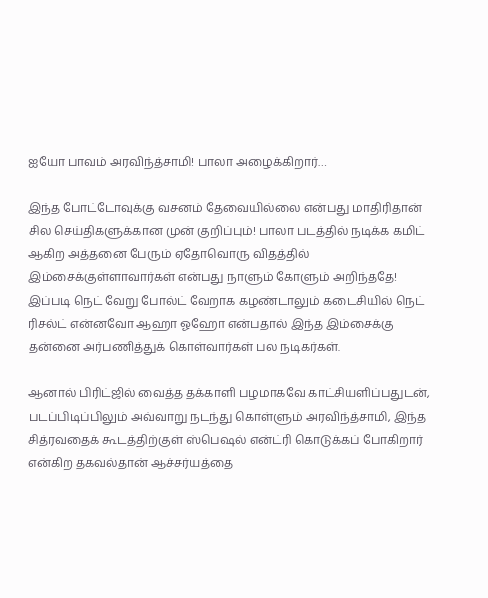ஐயோ பாவம் அரவிந்த்சாமி! பாலா அழைக்கிறார்…

இந்த போட்டோவுக்கு வசனம் தேவையில்லை என்பது மாதிரிதான் சில செய்திகளுக்கான முன் குறிப்பும்! பாலா படத்தில் நடிக்க கமிட் ஆகிற அத்தனை பேரும் ஏதோவொரு விதத்தில் இம்சைக்குள்ளாவார்கள் என்பது நாளும் கோளும் அறிந்ததே! இப்படி நெட் வேறு போல்ட் வேறாக கழண்டாலும் கடைசியில் நெட் ரிசல்ட் என்னவோ ஆஹா ஓஹோ என்பதால் இந்த இம்சைக்கு தன்னை அர்பணித்துக் கொள்வார்கள் பல நடிகர்கள்.

ஆனால் பிரிட்ஜில் வைத்த தக்காளி பழமாகவே காட்சியளிப்பதுடன், படப்பிடிப்பிலும் அவ்வாறு நடந்து கொள்ளும் அரவிந்த்சாமி, இந்த சித்ரவதைக் கூடத்திற்குள் ஸ்பெஷல் என்ட்ரி கொடுக்கப் போகிறார் என்கிற தகவல்தான் ஆச்சர்யத்தை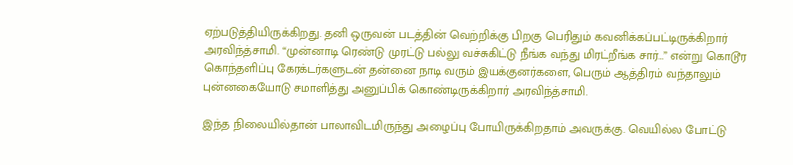ஏற்படுத்தியிருக்கிறது. தனி ஒருவன் படத்தின் வெற்றிக்கு பிறகு பெரிதும் கவனிக்கப்பட்டிருக்கிறார் அரவிந்த்சாமி. “முன்னாடி ரெண்டு முரட்டு பல்லு வச்சுகிட்டு நீங்க வந்து மிரட்றீங்க சார்…” என்று கொடூர கொந்தளிப்பு கேரக்டர்களுடன் தன்னை நாடி வரும் இயக்குனர்களை, பெரும் ஆத்திரம் வந்தாலும் புன்னகையோடு சமாளித்து அனுப்பிக் கொண்டிருக்கிறார் அரவிந்த்சாமி.

இந்த நிலையில்தான் பாலாவிடமிருந்து அழைப்பு போயிருக்கிறதாம் அவருக்கு. வெயில்ல போட்டு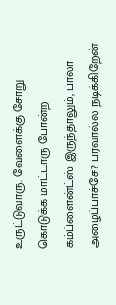உருட்டுவாரு. வேளைக்கு சோறு கொடுக்க மாட்டாரு போன்ற கம்ப்ளைன்ட்ஸ் இருந்தாலும், பாலா அழைப்பாச்சே? பரவால்ல நடிக்கிறேன்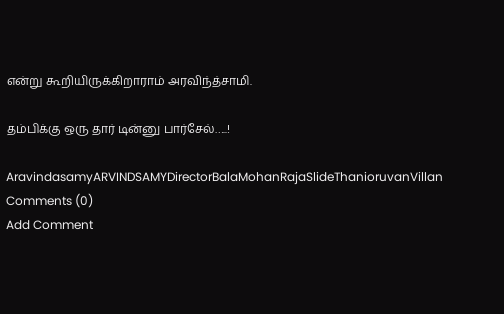என்று கூறியிருக்கிறாராம் அரவிந்த்சாமி.

தம்பிக்கு ஒரு தார் டின்னு பார்சேல்…..!

AravindasamyARVINDSAMYDirectorBalaMohanRajaSlideThanioruvanVillan
Comments (0)
Add Comment